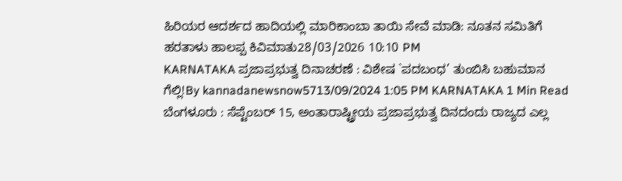ಹಿರಿಯರ ಆದರ್ಶದ ಹಾದಿಯಲ್ಲಿ ಮಾರಿಕಾಂಬಾ ತಾಯಿ ಸೇವೆ ಮಾಡಿ: ನೂತನ ಸಮಿತಿಗೆ ಹರತಾಳು ಹಾಲಪ್ಪ ಕಿವಿಮಾತು28/03/2026 10:10 PM
KARNATAKA ಪ್ರಜಾಪ್ರಭುತ್ವ ದಿನಾಚರಣೆ : ವಿಶೇಷ `ಪದಬಂಧ’ ತುಂಬಿಸಿ ಬಹುಮಾನ ಗೆಲ್ಲಿ!By kannadanewsnow5713/09/2024 1:05 PM KARNATAKA 1 Min Read ಬೆಂಗಳೂರು : ಸೆಪ್ಟೆಂಬರ್ 15, ಅಂತಾರಾಷ್ಟ್ರೀಯ ಪ್ರಜಾಪ್ರಭುತ್ವ ದಿನದಂದು ರಾಜ್ಯದ ಎಲ್ಲ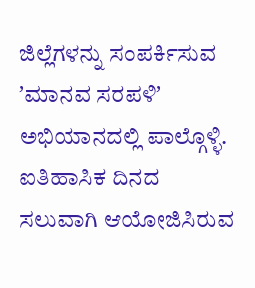ಜಿಲ್ಲೆಗಳನ್ನು ಸಂಪರ್ಕಿಸುವ ʼಮಾನವ ಸರಪಳಿʼ ಅಭಿಯಾನದಲ್ಲಿ ಪಾಲ್ಗೊಳ್ಳಿ. ಐತಿಹಾಸಿಕ ದಿನದ ಸಲುವಾಗಿ ಆಯೋಜಿಸಿರುವ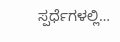ಸ್ಪರ್ಧೆಗಳಲ್ಲಿ…